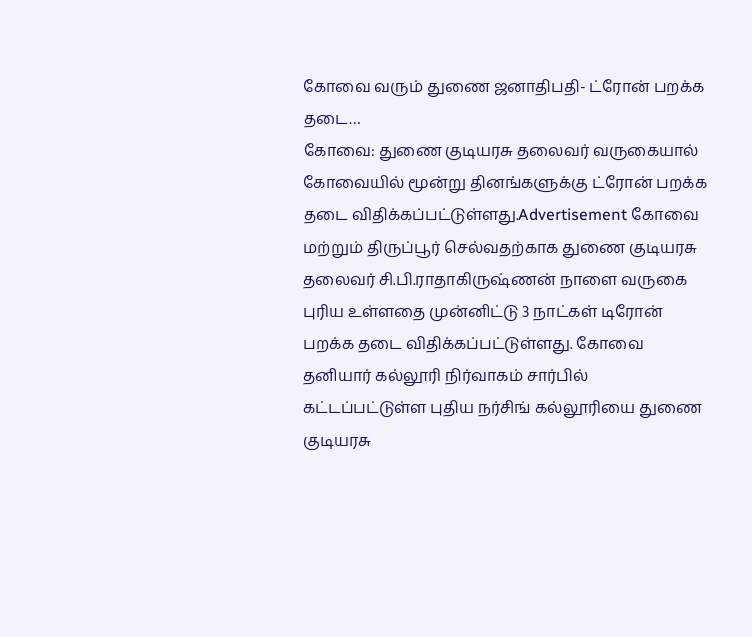கோவை வரும் துணை ஜனாதிபதி- ட்ரோன் பறக்க தடை…
கோவை: துணை குடியரசு தலைவர் வருகையால் கோவையில் மூன்று தினங்களுக்கு ட்ரோன் பறக்க தடை விதிக்கப்பட்டுள்ளது.Advertisement கோவை மற்றும் திருப்பூர் செல்வதற்காக துணை குடியரசு தலைவர் சி.பி.ராதாகிருஷ்ணன் நாளை வருகை புரிய உள்ளதை முன்னிட்டு 3 நாட்கள் டிரோன் பறக்க தடை விதிக்கப்பட்டுள்ளது. கோவை தனியார் கல்லூரி நிர்வாகம் சார்பில் கட்டப்பட்டுள்ள புதிய நர்சிங் கல்லூரியை துணை குடியரசு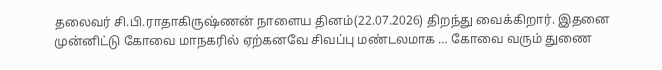தலைவர் சி.பி.ராதாகிருஷ்ணன் நாளைய தினம்(22.07.2026) திறந்து வைக்கிறார். இதனை முன்னிட்டு கோவை மாநகரில் ஏற்கனவே சிவப்பு மண்டலமாக … கோவை வரும் துணை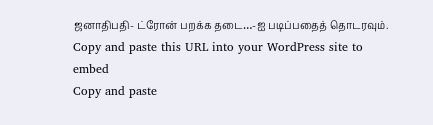ஜனாதிபதி- ட்ரோன் பறக்க தடை…-ஐ படிப்பதைத் தொடரவும்.
Copy and paste this URL into your WordPress site to embed
Copy and paste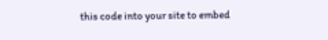this code into your site to embed